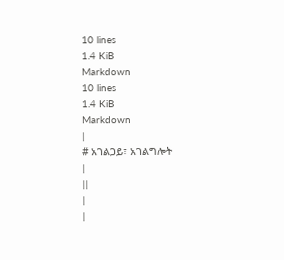10 lines
1.4 KiB
Markdown
10 lines
1.4 KiB
Markdown
|
# አገልጋይ፣ አገልግሎት
|
||
|
|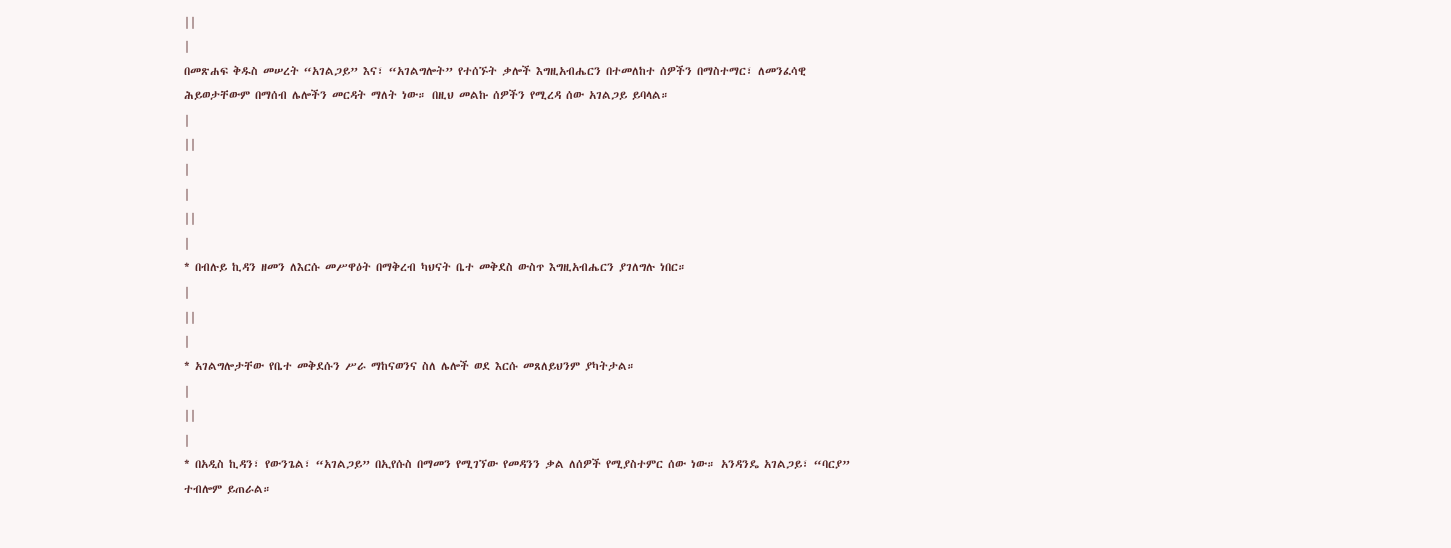||
|
በመጽሐፍ ቅዱስ መሠረት “አገልጋይ” እና፣ “አገልግሎት” የተሰኙት ቃሎች እግዚአብሔርን በተመለከተ ሰዎችን በማስተማር፣ ለመንፈሳዊ ሕይወታቸውም በማሰብ ሌሎችን መርዳት ማለት ነው። በዚህ መልኩ ሰዎችን የሚረዳ ሰው አገልጋይ ይባላል።
|
||
|
|
||
|
* በብሉይ ኪዳን ዘመን ለእርሱ መሥዋዕት በማቅረብ ካህናት ቤተ መቅደስ ውስጥ እግዚአብሔርን ያገለግሉ ነበር።
|
||
|
* አገልግሎታቸው የቤተ መቅደሱን ሥራ ማከናወንና ስለ ሌሎች ወደ እርሱ መጸለይህንም ያካትታል።
|
||
|
* በአዲስ ኪዳን፣ የውንጌል፣ “አገልጋይ” በኢየሱስ በማመን የሚገኘው የመዳንን ቃል ለሰዎች የሚያስተምር ሰው ነው። አንዳንዴ አገልጋይ፣ “ባርያ” ተብሎም ይጠራል።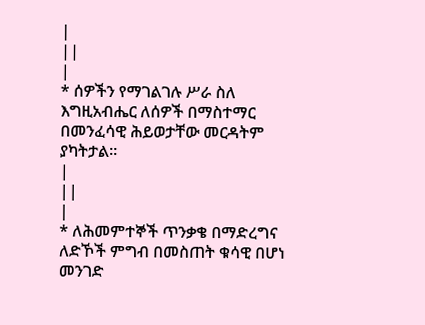|
||
|
* ሰዎችን የማገልገሉ ሥራ ስለ እግዚአብሔር ለሰዎች በማስተማር በመንፈሳዊ ሕይወታቸው መርዳትም ያካትታል።
|
||
|
* ለሕመምተኞች ጥንቃቄ በማድረግና ለድኾች ምግብ በመስጠት ቁሳዊ በሆነ መንገድ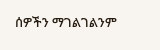ሰዎችን ማገልገልንም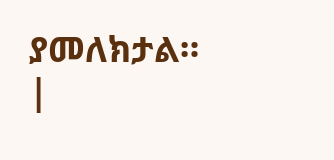ያመለክታል።
|